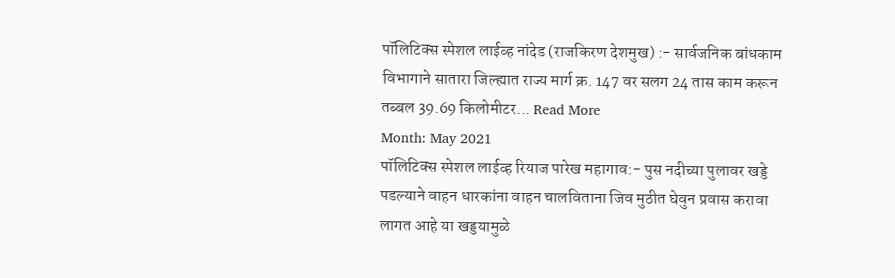पॉलिटिक्स स्पेशल लाईव्ह नांदेड (राजकिरण देशमुख) :- सार्वजनिक बांधकाम विभागाने सातारा जिल्ह्यात राज्य मार्ग क्र. 147 वर सलग 24 तास काम करून तब्बल 39.69 किलोमीटर... Read More
Month: May 2021
पॉलिटिक्स स्पेशल लाईव्ह रियाज पारेख महागाव:- पुस नदीच्या पुलावर खड्डे पडल्याने वाहन धारकांना वाहन चालविताना जिव मुठीत घेवुन प्रवास करावा लागत आहे या खड्डयामुळे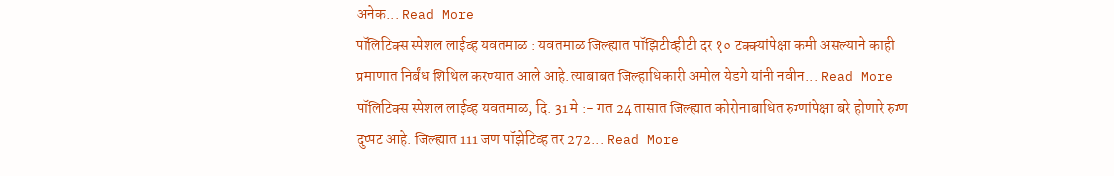अनेक... Read More
पॉलिटिक्स स्पेशल लाईव्ह यवतमाळ : यवतमाळ जिल्ह्यात पॉझिटीव्हीटी दर १० टक्क्यांपेक्षा कमी असल्याने काही प्रमाणात निर्बंध शिथिल करण्यात आले आहे.त्याबाबत जिल्हाधिकारी अमोल येडगे यांनी नवीन... Read More
पॉलिटिक्स स्पेशल लाईव्ह यवतमाळ, दि. 31 मे :- गत 24 तासात जिल्ह्यात कोरोनाबाधित रुग्णांपेक्षा बरे होणारे रुग्ण दुप्पट आहे. जिल्ह्यात 111 जण पॉझेटिव्ह तर 272... Read More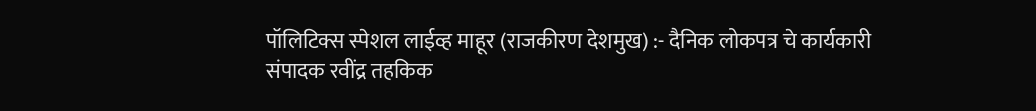पॉलिटिक्स स्पेशल लाईव्ह माहूर (राजकीरण देशमुख) :- दैनिक लोकपत्र चे कार्यकारी संपादक रवींद्र तहकिक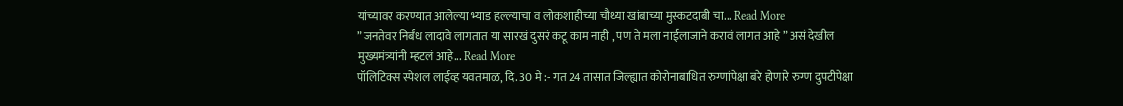यांच्यावर करण्यात आलेल्या भ्याड हल्ल्याचा व लोकशाहीच्या चौथ्या खांबाच्या मुस्कटदाबी चा... Read More
” जनतेवर निर्बंध लादावे लागतात या सारखं दुसरं कटू काम नाही , पण ते मला नाईलाजाने करावं लागत आहे ” असं देखील मुख्यमंत्र्यांनी म्हटलं आहे... Read More
पॉलिटिक्स स्पेशल लाईव्ह यवतमाळ, दि. 30 मे :- गत 24 तासात जिल्ह्यात कोरोनाबाधित रुग्णांपेक्षा बरे होणारे रुग्ण दुपटीपेक्षा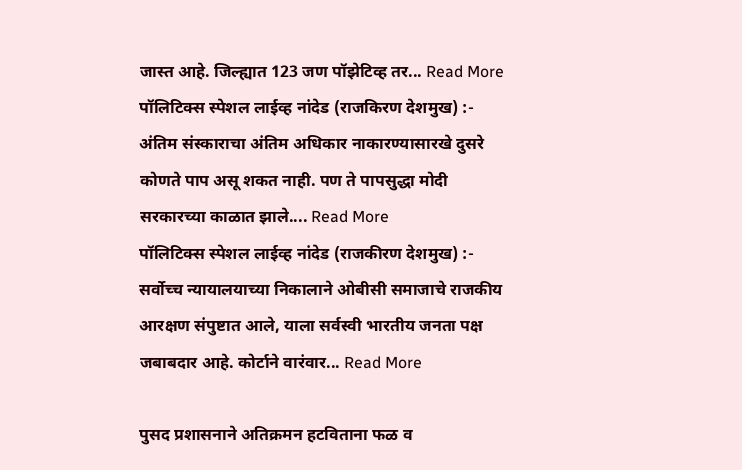जास्त आहे. जिल्ह्यात 123 जण पॉझेटिव्ह तर... Read More
पॉलिटिक्स स्पेशल लाईव्ह नांदेड (राजकिरण देशमुख) :- अंतिम संस्काराचा अंतिम अधिकार नाकारण्यासारखे दुसरे कोणते पाप असू शकत नाही. पण ते पापसुद्धा मोदी सरकारच्या काळात झाले.... Read More
पॉलिटिक्स स्पेशल लाईव्ह नांदेड (राजकीरण देशमुख) :- सर्वोच्च न्यायालयाच्या निकालाने ओबीसी समाजाचे राजकीय आरक्षण संपुष्टात आले, याला सर्वस्वी भारतीय जनता पक्ष जबाबदार आहे. कोर्टाने वारंवार... Read More

पुसद प्रशासनाने अतिक्रमन हटविताना फळ व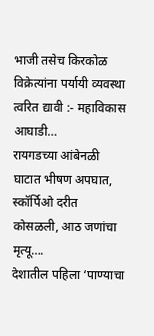भाजी तसेच किरकोळ विक्रेत्यांना पर्यायी व्यवस्था त्वरित द्यावी :- महाविकास आघाडी…
रायगडच्या आंबेनळी घाटात भीषण अपघात, स्कॉर्पिओ दरीत कोसळली, आठ जणांचा मृत्यू….
देशातील पहिला ‘पाण्याचा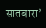सातबारा’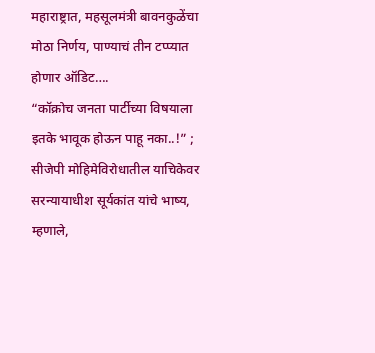महाराष्ट्रात, महसूलमंत्री बावनकुळेंचा मोठा निर्णय, पाण्याचं तीन टप्प्यात होणार ऑडिट….
“कॉक्रोच जनता पार्टीच्या विषयाला इतके भावूक होऊन पाहू नका..!” ; सीजेपी मोहिमेविरोधातील याचिकेवर सरन्यायाधीश सूर्यकांत यांचे भाष्य, म्हणाले,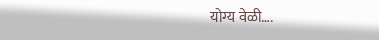योग्य वेळी….